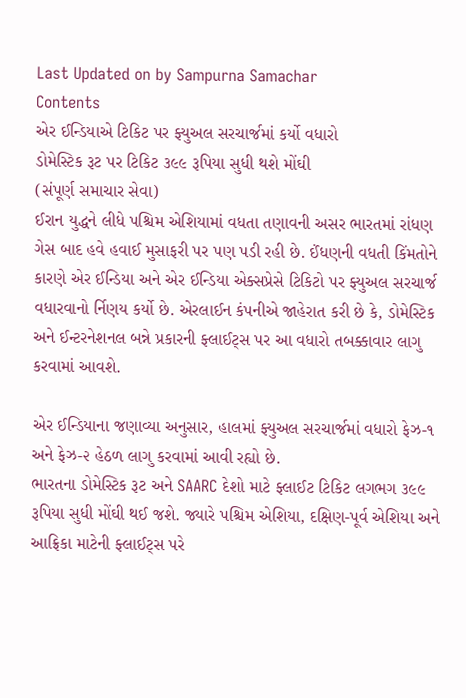Last Updated on by Sampurna Samachar
Contents
એર ઈન્ડિયાએ ટિકિટ પર ફ્યુઅલ સરચાર્જમાં કર્યો વધારો
ડોમેસ્ટિક રૂટ પર ટિકિટ ૩૯૯ રૂપિયા સુધી થશે મોંઘી
(સંપૂર્ણ સમાચાર સેવા)
ઈરાન યુદ્ધને લીધે પશ્ચિમ એશિયામાં વધતા તણાવની અસર ભારતમાં રાંધણ ગેસ બાદ હવે હવાઈ મુસાફરી પર પણ પડી રહી છે. ઈંધણની વધતી કિંમતોને કારણે એર ઈન્ડિયા અને એર ઈન્ડિયા એક્સપ્રેસે ટિકિટો પર ફ્યુઅલ સરચાર્જ વધારવાનો ર્નિણય કર્યો છે. એરલાઈન કંપનીએ જાહેરાત કરી છે કે, ડોમેસ્ટિક અને ઈન્ટરનેશનલ બન્ને પ્રકારની ફ્લાઈટ્સ પર આ વધારો તબક્કાવાર લાગુ કરવામાં આવશે.

એર ઈન્ડિયાના જણાવ્યા અનુસાર, હાલમાં ફ્યુઅલ સરચાર્જમાં વધારો ફેઝ-૧ અને ફેઝ-૨ હેઠળ લાગુ કરવામાં આવી રહ્યો છે.
ભારતના ડોમેસ્ટિક રૂટ અને SAARC દેશો માટે ફ્લાઈટ ટિકિટ લગભગ ૩૯૯ રૂપિયા સુધી મોંઘી થઈ જશે. જ્યારે પશ્ચિમ એશિયા, દક્ષિણ-પૂર્વ એશિયા અને આફ્રિકા માટેની ફ્લાઈટ્સ પરે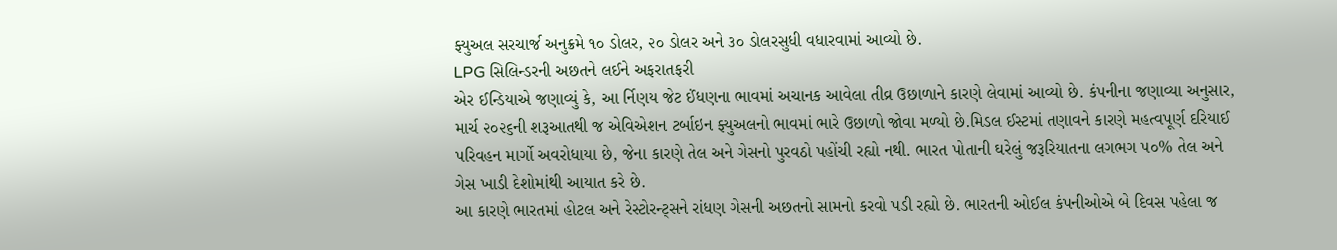ફ્યુઅલ સરચાર્જ અનુક્રમે ૧૦ ડોલર, ૨૦ ડોલર અને ૩૦ ડોલરસુધી વધારવામાં આવ્યો છે.
LPG સિલિન્ડરની અછતને લઈને અફરાતફરી
એર ઈન્ડિયાએ જણાવ્યું કે, આ ર્નિણય જેટ ઈંધણના ભાવમાં અચાનક આવેલા તીવ્ર ઉછાળાને કારણે લેવામાં આવ્યો છે. કંપનીના જણાવ્યા અનુસાર, માર્ચ ૨૦૨૬ની શરૂઆતથી જ એવિએશન ટર્બાઇન ફ્યુઅલનો ભાવમાં ભારે ઉછાળો જોવા મળ્યો છે.મિડલ ઈસ્ટમાં તણાવને કારણે મહત્વપૂર્ણ દરિયાઈ પરિવહન માર્ગો અવરોધાયા છે, જેના કારણે તેલ અને ગેસનો પુરવઠો પહોંચી રહ્યો નથી. ભારત પોતાની ઘરેલું જરૂરિયાતના લગભગ ૫૦% તેલ અને ગેસ ખાડી દેશોમાંથી આયાત કરે છે.
આ કારણે ભારતમાં હોટલ અને રેસ્ટોરન્ટ્સને રાંધણ ગેસની અછતનો સામનો કરવો પડી રહ્યો છે. ભારતની ઓઈલ કંપનીઓએ બે દિવસ પહેલા જ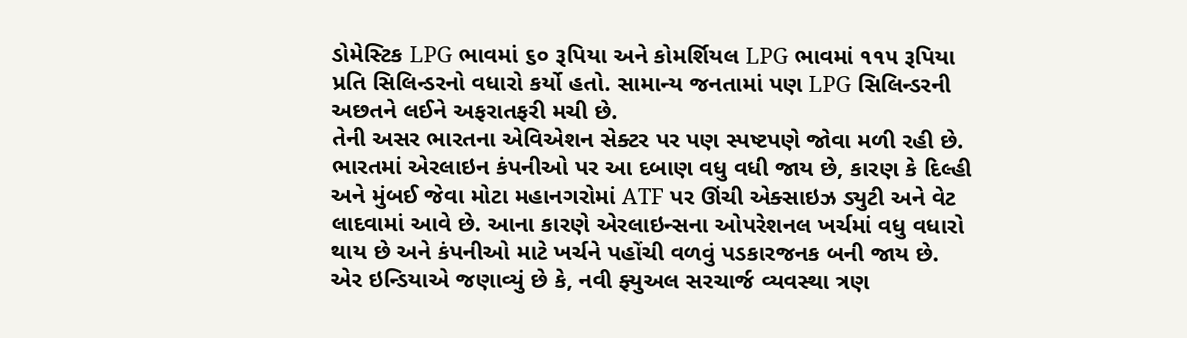ડોમેસ્ટિક LPG ભાવમાં ૬૦ રૂપિયા અને કોમર્શિયલ LPG ભાવમાં ૧૧૫ રૂપિયા પ્રતિ સિલિન્ડરનો વધારો કર્યો હતો. સામાન્ય જનતામાં પણ LPG સિલિન્ડરની અછતને લઈને અફરાતફરી મચી છે.
તેની અસર ભારતના એવિએશન સેક્ટર પર પણ સ્પષ્ટપણે જોવા મળી રહી છે.
ભારતમાં એરલાઇન કંપનીઓ પર આ દબાણ વધુ વધી જાય છે, કારણ કે દિલ્હી અને મુંબઈ જેવા મોટા મહાનગરોમાં ATF પર ઊંચી એક્સાઇઝ ડ્યુટી અને વેટ લાદવામાં આવે છે. આના કારણે એરલાઇન્સના ઓપરેશનલ ખર્ચમાં વધુ વધારો થાય છે અને કંપનીઓ માટે ખર્ચને પહોંચી વળવું પડકારજનક બની જાય છે.
એર ઇન્ડિયાએ જણાવ્યું છે કે, નવી ફ્યુઅલ સરચાર્જ વ્યવસ્થા ત્રણ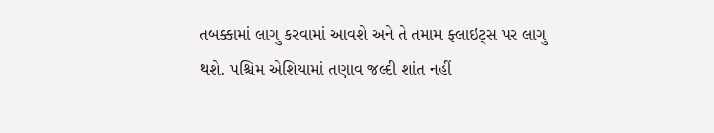તબક્કામાં લાગુ કરવામાં આવશે અને તે તમામ ફ્લાઇટ્સ પર લાગુ થશે. પશ્ચિમ એશિયામાં તણાવ જલ્દી શાંત નહીં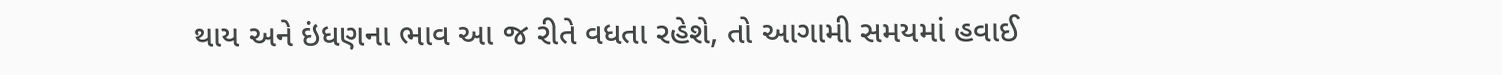થાય અને ઇંધણના ભાવ આ જ રીતે વધતા રહેશે, તો આગામી સમયમાં હવાઈ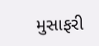મુસાફરી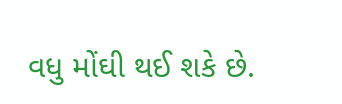વધુ મોંઘી થઈ શકે છે.